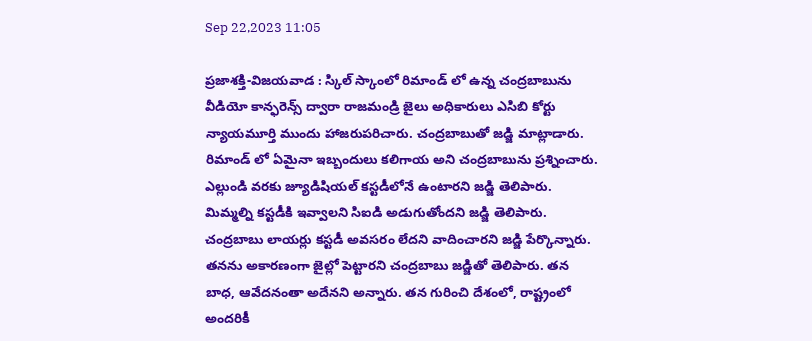Sep 22,2023 11:05

ప్రజాశక్తి-విజయవాడ : స్కిల్ స్కాంలో రిమాండ్ లో ఉన్న చంద్రబాబును వీడియో కాన్ఫరెన్స్ ద్వారా రాజమండ్రి జైలు అధికారులు ఎసిబి కోర్టు న్యాయమూర్తి ముందు హాజరుపరిచారు. చంద్రబాబుతో జడ్జి మాట్లాడారు. రిమాండ్ లో ఏమైనా ఇబ్బందులు కలిగాయ అని చంద్రబాబును ప్రశ్నించారు. ఎల్లుండి వరకు జ్యూడిషియల్ కస్టడీలోనే ఉంటారని జడ్జి తెలిపారు. మిమ్మల్ని కస్టడీకి ఇవ్వాలని సిఐడి అడుగుతోందని జడ్జి తెలిపారు. చంద్రబాబు లాయర్లు కస్టడీ అవసరం లేదని వాదించారని జడ్జి పేర్కొన్నారు. తనను అకారణంగా జైల్లో పెట్టారని చంద్రబాబు జడ్జితో తెలిపారు. తన బాధ, ఆవేదనంతా అదేనని అన్నారు. తన గురించి దేశంలో, రాష్ట్రంలో అందరికీ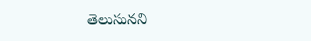తెలుసునని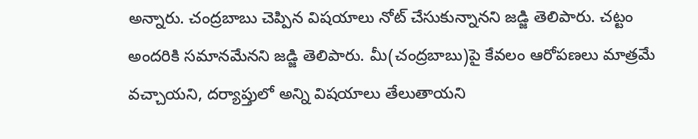అన్నారు. చంద్రబాబు చెప్పిన విషయాలు నోట్ చేసుకున్నానని జడ్జి తెలిపారు. చట్టం అందరికి సమానమేనని జడ్జి తెలిపారు. మీ(చంద్రబాబు)పై కేవలం ఆరోపణలు మాత్రమే వచ్చాయని, దర్యాప్తులో అన్ని విషయాలు తేలుతాయని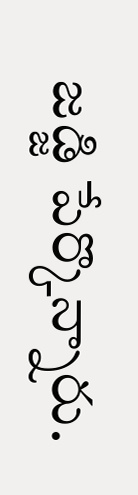జడ్జి పేర్కొన్నారు.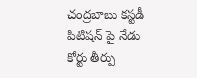చంద్రబాబు కస్టడీ పిటిషన్ పై నేడు కోర్టు తీర్పు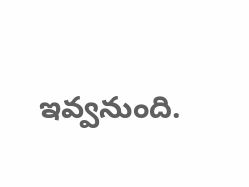ఇవ్వనుంది.